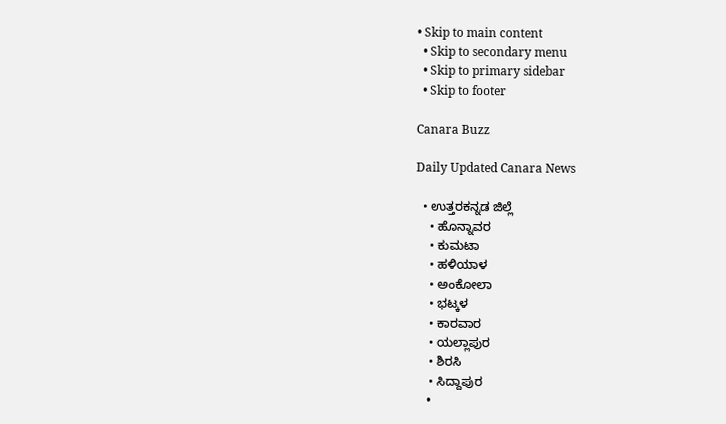• Skip to main content
  • Skip to secondary menu
  • Skip to primary sidebar
  • Skip to footer

Canara Buzz

Daily Updated Canara News

  • ಉತ್ತರಕನ್ನಡ ಜಿಲ್ಲೆ
    • ಹೊನ್ನಾವರ
    • ಕುಮಟಾ
    • ಹಳಿಯಾಳ
    • ಅಂಕೋಲಾ
    • ಭಟ್ಕಳ
    • ಕಾರವಾರ
    • ಯಲ್ಲಾಪುರ
    • ಶಿರಸಿ
    • ಸಿದ್ದಾಪುರ
    •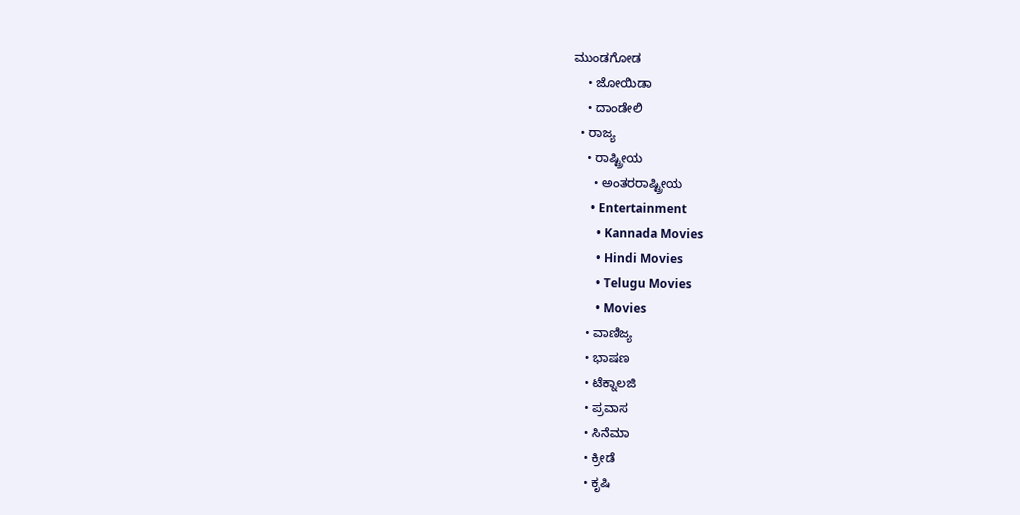ಮುಂಡಗೋಡ
    • ಜೋಯಿಡಾ
    • ದಾಂಡೇಲಿ
  • ರಾಜ್ಯ
    • ರಾಷ್ಟ್ರೀಯ
      • ಅಂತರರಾಷ್ಟ್ರೀಯ
      • Entertainment
        • Kannada Movies
        • Hindi Movies
        • Telugu Movies
        • Movies
    • ವಾಣಿಜ್ಯ
    • ಭಾಷಣ
    • ಟೆಕ್ನಾಲಜಿ
    • ಪ್ರವಾಸ
    • ಸಿನೆಮಾ
    • ಕ್ರೀಡೆ
    • ಕೃಷಿ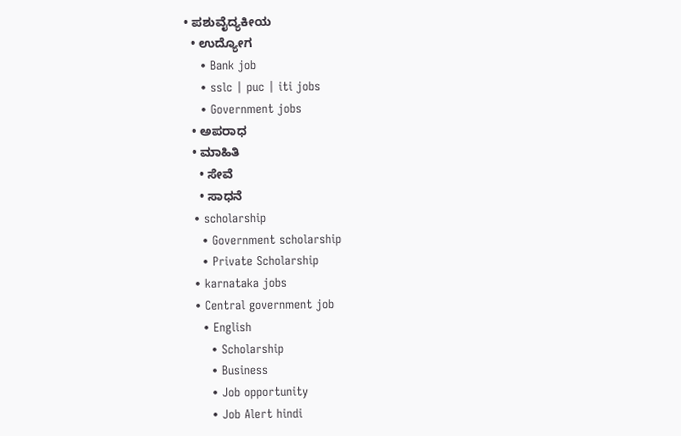• ಪಶುವೈದ್ಯಕೀಯ
  • ಉದ್ಯೋಗ
    • Bank job
    • sslc | puc | iti jobs
    • Government jobs
  • ಅಪರಾಧ
  • ಮಾಹಿತಿ
    • ಸೇವೆ
    • ಸಾಧನೆ
  • scholarship
    • Government scholarship
    • Private Scholarship
  • karnataka jobs
  • Central government job
    • English
      • Scholarship
      • Business
      • Job opportunity
      • Job Alert hindi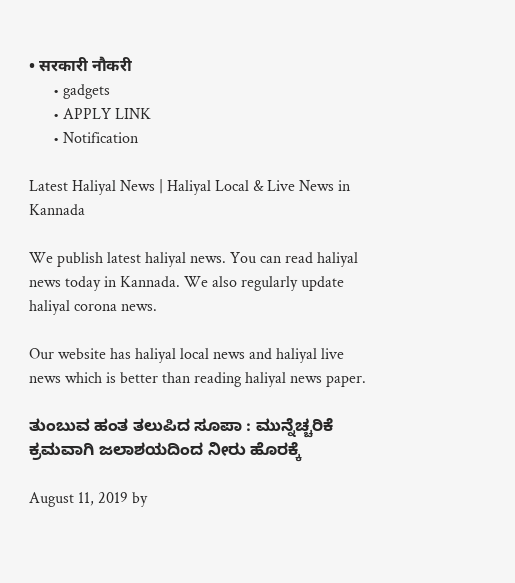• सरकारी नौकरी
      • gadgets
      • APPLY LINK
      • Notification

Latest Haliyal News | Haliyal Local & Live News in Kannada

We publish latest haliyal news. You can read haliyal news today in Kannada. We also regularly update haliyal corona news.

Our website has haliyal local news and haliyal live news which is better than reading haliyal news paper.

ತುಂಬುವ ಹಂತ ತಲುಪಿದ ಸೂಪಾ : ಮುನ್ನೆಚ್ಚರಿಕೆ ಕ್ರಮವಾಗಿ ಜಲಾಶಯದಿಂದ ನೀರು ಹೊರಕ್ಕೆ

August 11, 2019 by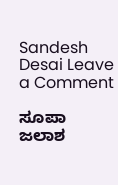Sandesh Desai Leave a Comment

ಸೂಪಾ ಜಲಾಶ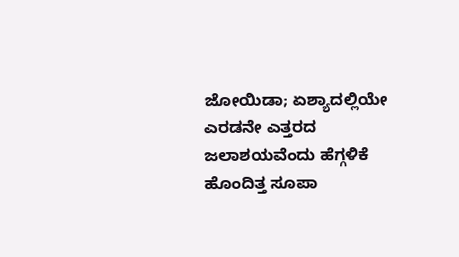ಜೋಯಿಡಾ; ಏಶ್ಯಾದಲ್ಲಿಯೇ ಎರಡನೇ ಎತ್ತರದ ಜಲಾಶಯವೆಂದು ಹೆಗ್ಗಳಿಕೆ ಹೊಂದಿತ್ತ ಸೂಪಾ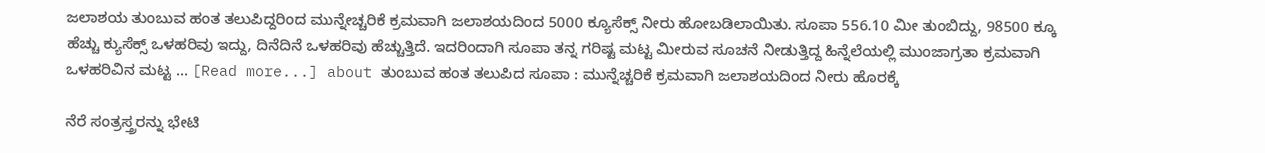ಜಲಾಶಯ ತುಂಬುವ ಹಂತ ತಲುಪಿದ್ದರಿಂದ ಮುನ್ನೇಚ್ಚರಿಕೆ ಕ್ರಮವಾಗಿ ಜಲಾಶಯದಿಂದ 5000 ಕ್ಯೂಸೆಕ್ಸ್ ನೀರು ಹೋಬಡಿಲಾಯಿತು. ಸೂಪಾ 556.10 ಮೀ ತುಂಬಿದ್ದು, 98500 ಕ್ಕೂ ಹೆಚ್ಚು ಕ್ಯುಸೆಕ್ಸ್ ಒಳಹರಿವು ಇದ್ದು, ದಿನೆದಿನೆ ಒಳಹರಿವು ಹೆಚ್ಚುತ್ತಿದೆ. ಇದರಿಂದಾಗಿ ಸೂಪಾ ತನ್ನ ಗರಿಷ್ಟ ಮಟ್ಟ ಮೀರುವ ಸೂಚನೆ ನೀಡುತ್ತಿದ್ದ ಹಿನ್ನೆಲೆಯಲ್ಲಿ ಮುಂಜಾಗ್ರತಾ ಕ್ರಮವಾಗಿ ಒಳಹರಿವಿನ ಮಟ್ಟ … [Read more...] about ತುಂಬುವ ಹಂತ ತಲುಪಿದ ಸೂಪಾ : ಮುನ್ನೆಚ್ಚರಿಕೆ ಕ್ರಮವಾಗಿ ಜಲಾಶಯದಿಂದ ನೀರು ಹೊರಕ್ಕೆ

ನೆರೆ ಸಂತ್ರಸ್ತ್ರರನ್ನು ಭೇಟಿ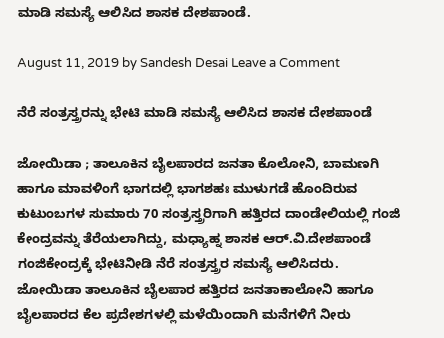ಮಾಡಿ ಸಮಸ್ಯೆ ಆಲಿಸಿದ ಶಾಸಕ ದೇಶಪಾಂಡೆ.

August 11, 2019 by Sandesh Desai Leave a Comment

ನೆರೆ ಸಂತ್ರಸ್ತ್ರರನ್ನು ಭೇಟಿ ಮಾಡಿ ಸಮಸ್ಯೆ ಆಲಿಸಿದ ಶಾಸಕ ದೇಶಪಾಂಡೆ

ಜೋಯಿಡಾ ; ತಾಲೂಕಿನ ಬೈಲಪಾರದ ಜನತಾ ಕೊಲೋನಿ, ಬಾಮಣಗಿ ಹಾಗೂ ಮಾವಳಿಂಗೆ ಭಾಗದಲ್ಲಿ ಭಾಗಶಹಃ ಮುಳುಗಡೆ ಹೊಂದಿರುವ ಕುಟುಂಬಗಳ ಸುಮಾರು 70 ಸಂತ್ರಸ್ತ್ರರಿಗಾಗಿ ಹತ್ತಿರದ ದಾಂಡೇಲಿಯಲ್ಲಿ ಗಂಜಿ ಕೇಂದ್ರವನ್ನು ತೆರೆಯಲಾಗಿದ್ದು, ಮಧ್ಯಾಹ್ನ ಶಾಸಕ ಆರ್.ವಿ.ದೇಶಪಾಂಡೆ ಗಂಜಿಕೇಂದ್ರಕ್ಕೆ ಭೇಟಿನೀಡಿ ನೆರೆ ಸಂತ್ರಸ್ತ್ರರ ಸಮಸ್ಯೆ ಆಲಿಸಿದರು. ಜೋಯಿಡಾ ತಾಲೂಕಿನ ಬೈಲಪಾರ ಹತ್ತಿರದ ಜನತಾಕಾಲೋನಿ ಹಾಗೂ ಬೈಲಪಾರದ ಕೆಲ ಪ್ರದೇಶಗಳಲ್ಲಿ ಮಳೆಯಿಂದಾಗಿ ಮನೆಗಳಿಗೆ ನೀರು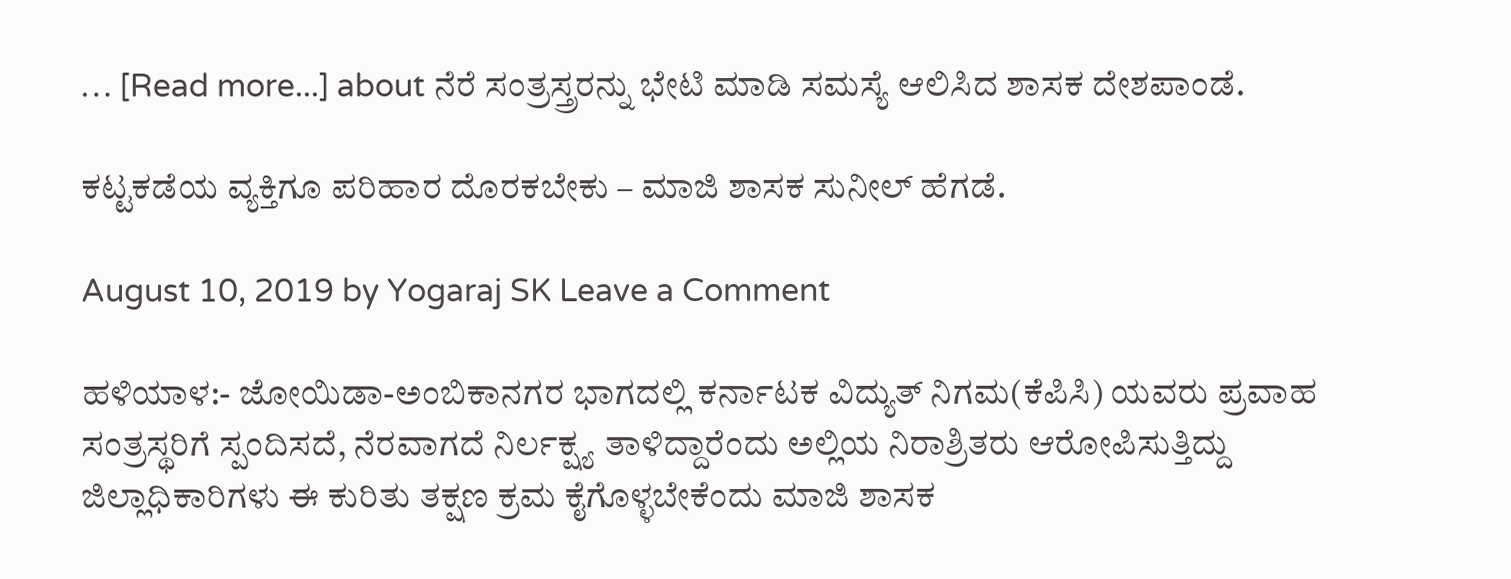… [Read more...] about ನೆರೆ ಸಂತ್ರಸ್ತ್ರರನ್ನು ಭೇಟಿ ಮಾಡಿ ಸಮಸ್ಯೆ ಆಲಿಸಿದ ಶಾಸಕ ದೇಶಪಾಂಡೆ.

ಕಟ್ಟಕಡೆಯ ವ್ಯಕ್ತಿಗೂ ಪರಿಹಾರ ದೊರಕಬೇಕು – ಮಾಜಿ ಶಾಸಕ ಸುನೀಲ್ ಹೆಗಡೆ.

August 10, 2019 by Yogaraj SK Leave a Comment

ಹಳಿಯಾಳ:- ಜೋಯಿಡಾ-ಅಂಬಿಕಾನಗರ ಭಾಗದಲ್ಲಿ ಕರ್ನಾಟಕ ವಿದ್ಯುತ್ ನಿಗಮ(ಕೆಪಿಸಿ) ಯವರು ಪ್ರವಾಹ ಸಂತ್ರಸ್ಥರಿಗೆ ಸ್ಪಂದಿಸದೆ, ನೆರವಾಗದೆ ನಿರ್ಲಕ್ಷ್ಯ ತಾಳಿದ್ದಾರೆಂದು ಅಲ್ಲಿಯ ನಿರಾಶ್ರಿತರು ಆರೋಪಿಸುತ್ತಿದ್ದು ಜಿಲ್ಲಾಧಿಕಾರಿಗಳು ಈ ಕುರಿತು ತಕ್ಷಣ ಕ್ರಮ ಕೈಗೊಳ್ಳಬೇಕೆಂದು ಮಾಜಿ ಶಾಸಕ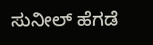ಸುನೀಲ್ ಹೆಗಡೆ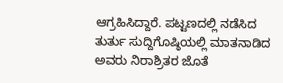ಆಗ್ರಹಿಸಿದ್ದಾರೆ. ಪಟ್ಟಣದಲ್ಲಿ ನಡೆಸಿದ ತುರ್ತು ಸುದ್ದಿಗೊಷ್ಠಿಯಲ್ಲಿ ಮಾತನಾಡಿದ ಅವರು ನಿರಾಶ್ರಿತರ ಜೊತೆ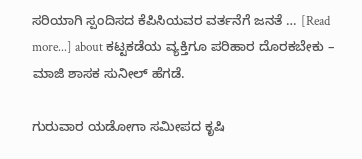ಸರಿಯಾಗಿ ಸ್ಪಂದಿಸದ ಕೆಪಿಸಿಯವರ ವರ್ತನೆಗೆ ಜನತೆ … [Read more...] about ಕಟ್ಟಕಡೆಯ ವ್ಯಕ್ತಿಗೂ ಪರಿಹಾರ ದೊರಕಬೇಕು – ಮಾಜಿ ಶಾಸಕ ಸುನೀಲ್ ಹೆಗಡೆ.

ಗುರುವಾರ ಯಡೋಗಾ ಸಮೀಪದ ಕೃಷಿ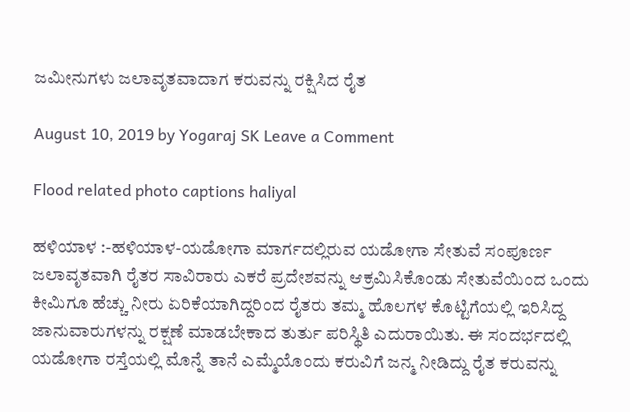ಜಮೀನುಗಳು ಜಲಾವೃತವಾದಾಗ ಕರುವನ್ನು ರಕ್ಷಿಸಿದ ರೈತ

August 10, 2019 by Yogaraj SK Leave a Comment

Flood related photo captions haliyal

ಹಳಿಯಾಳ :-ಹಳಿಯಾಳ-ಯಡೋಗಾ ಮಾರ್ಗದಲ್ಲಿರುವ ಯಡೋಗಾ ಸೇತುವೆ ಸಂಪೂರ್ಣ ಜಲಾವೃತವಾಗಿ ರೈತರ ಸಾವಿರಾರು ಎಕರೆ ಪ್ರದೇಶವನ್ನು ಆಕ್ರಮಿಸಿಕೊಂಡು ಸೇತುವೆಯಿಂದ ಒಂದು ಕೀಮಿಗೂ ಹೆಚ್ಚು ನೀರು ಏರಿಕೆಯಾಗಿದ್ದರಿಂದ ರೈತರು ತಮ್ಮ ಹೊಲಗಳ ಕೊಟ್ಟಿಗೆಯಲ್ಲಿ ಇರಿಸಿದ್ದ ಜಾನುವಾರುಗಳನ್ನು ರಕ್ಷಣೆ ಮಾಡಬೇಕಾದ ತುರ್ತು ಪರಿಸ್ಥಿತಿ ಎದುರಾಯಿತು. ಈ ಸಂದರ್ಭದಲ್ಲಿ ಯಡೋಗಾ ರಸ್ತೆಯಲ್ಲಿ ಮೊನ್ನೆ ತಾನೆ ಎಮ್ಮೆಯೊಂದು ಕರುವಿಗೆ ಜನ್ಮ ನೀಡಿದ್ದು ರೈತ ಕರುವನ್ನು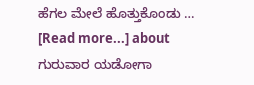ಹೆಗಲ ಮೇಲೆ ಹೊತ್ತುಕೊಂಡು … [Read more...] about ಗುರುವಾರ ಯಡೋಗಾ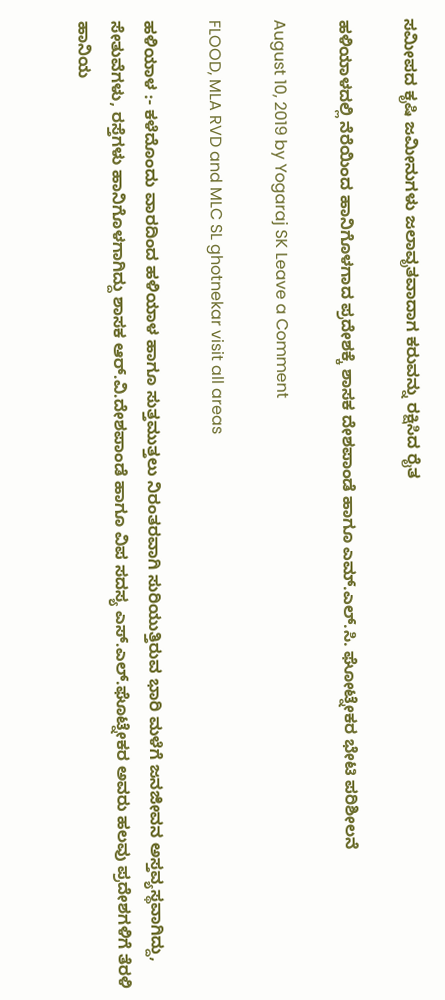ಸಮೀಪದ ಕೃಷಿ ಜಮೀನುಗಳು ಜಲಾವೃತವಾದಾಗ ಕರುವನ್ನು ರಕ್ಷಿಸಿದ ರೈತ

ಹಳಿಯಾಳದಲ್ಲಿ ನೆರೆಯಿಂದ ಹಾನಿಗೊಳಗಾದ ಪ್ರದೇಶಕ್ಕೆ ಶಾಸಕ ದೇಶಪಾಂಡೆ ಹಾಗೂ ಎಮ್.ಎಲ್.ಸಿ‌. ಘೋಟ್ನೇಕರ ಭೇಟಿ ಪರಿಶೀಲನೆ

August 10, 2019 by Yogaraj SK Leave a Comment

FLOOD, MLA RVD and MLC SL ghotnekar visit all areas

ಹಳಿಯಾಳ :- ಕಳೆದೊಂದು ವಾರದಿಂದ ಹಳಿಯಾಳ ಹಾಗೂ ಸುತ್ತಮುತ್ತಲು ನಿರಂತರವಾಗಿ ಸುರಿಯುತ್ತಿರುವ ಭಾರಿ ಮಳೆಗೆ ಜನಜೀವನ ಅಸ್ತವ್ಯಸ್ಥವಾಗಿದ್ದು, ಸೇತುವೆಗಳು, ರಸ್ತೆಗಳು ಹಾನಿಗೊಳಗಾಗಿದ್ದು ಶಾಸಕ ಆರ್.ವಿ.ದೇಶಪಾಂಡೆ ಹಾಗೂ ವಿಪ ಸದಸ್ಯ ಎಸ್.ಎಲ್.ಘೊಟ್ನೇಕರ ಅವರು ಹಲವು ಪ್ರದೇಶಗಳಿಗೆ ತೆರಳಿ ಹಾನಿಯ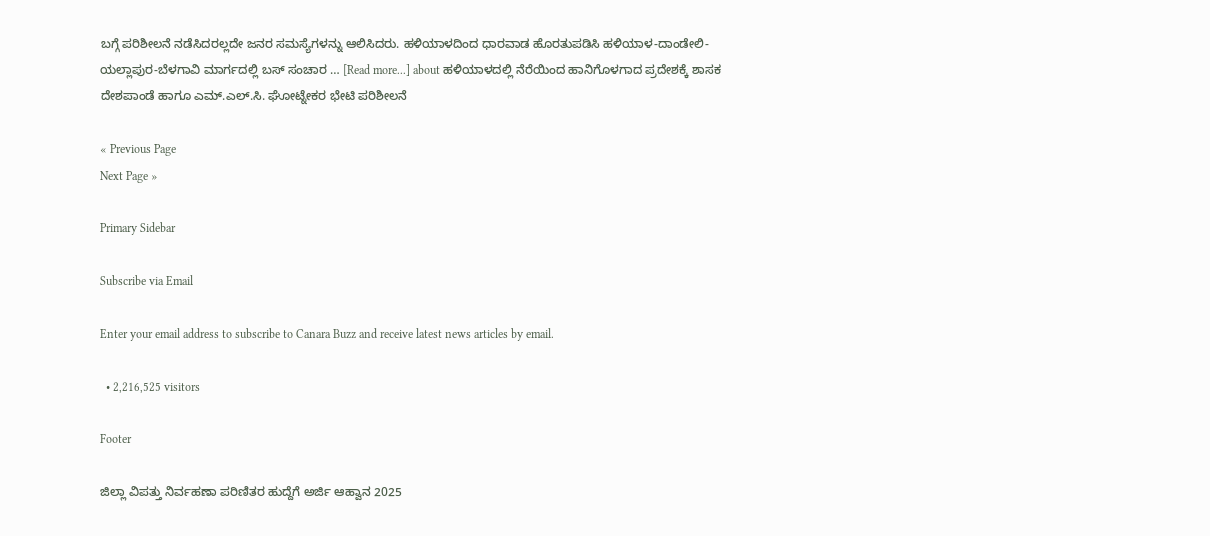ಬಗ್ಗೆ ಪರಿಶೀಲನೆ ನಡೆಸಿದರಲ್ಲದೇ ಜನರ ಸಮಸ್ಯೆಗಳನ್ನು ಆಲಿಸಿದರು. ಹಳಿಯಾಳದಿಂದ ಧಾರವಾಡ ಹೊರತುಪಡಿಸಿ ಹಳಿಯಾಳ-ದಾಂಡೇಲಿ-ಯಲ್ಲಾಪುರ-ಬೆಳಗಾವಿ ಮಾರ್ಗದಲ್ಲಿ ಬಸ್ ಸಂಚಾರ … [Read more...] about ಹಳಿಯಾಳದಲ್ಲಿ ನೆರೆಯಿಂದ ಹಾನಿಗೊಳಗಾದ ಪ್ರದೇಶಕ್ಕೆ ಶಾಸಕ ದೇಶಪಾಂಡೆ ಹಾಗೂ ಎಮ್.ಎಲ್.ಸಿ‌. ಘೋಟ್ನೇಕರ ಭೇಟಿ ಪರಿಶೀಲನೆ

« Previous Page
Next Page »

Primary Sidebar

Subscribe via Email

Enter your email address to subscribe to Canara Buzz and receive latest news articles by email.

  • 2,216,525 visitors

Footer

ಜಿಲ್ಲಾ ವಿಪತ್ತು ನಿರ್ವಹಣಾ ಪರಿಣಿತರ ಹುದ್ದೆಗೆ ಅರ್ಜಿ ಆಹ್ವಾನ 2025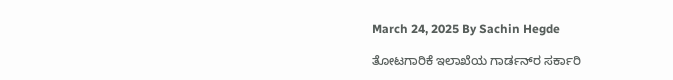March 24, 2025 By Sachin Hegde

ತೋಟಗಾರಿಕೆ ಇಲಾಖೆಯ ಗಾರ್ಡನ್‌ರ ಸರ್ಕಾರಿ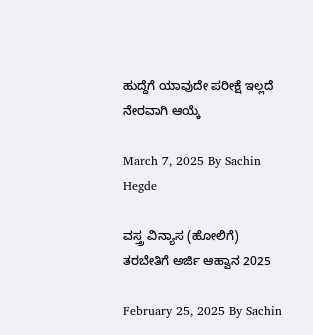ಹುದ್ದೆಗೆ ಯಾವುದೇ ಪರೀಕ್ಷೆ ಇಲ್ಲದೆ ನೇರವಾಗಿ ಆಯ್ಕೆ

March 7, 2025 By Sachin Hegde

ವಸ್ತ್ರ ವಿನ್ಯಾಸ (ಹೋಲಿಗೆ) ತರಬೇತಿಗೆ ಅರ್ಜಿ ಆಹ್ವಾನ 2025

February 25, 2025 By Sachin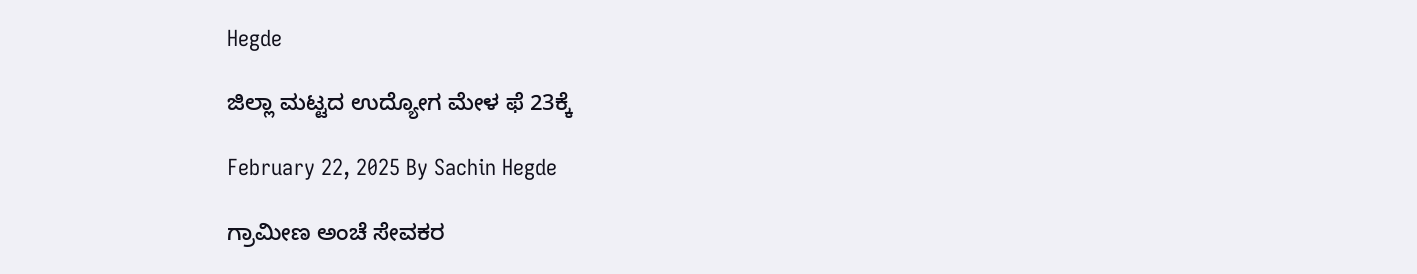Hegde

ಜಿಲ್ಲಾ ಮಟ್ಟದ ಉದ್ಯೋಗ ಮೇಳ ಫೆ 23ಕ್ಕೆ

February 22, 2025 By Sachin Hegde

ಗ್ರಾಮೀಣ ಅಂಚೆ ಸೇವಕರ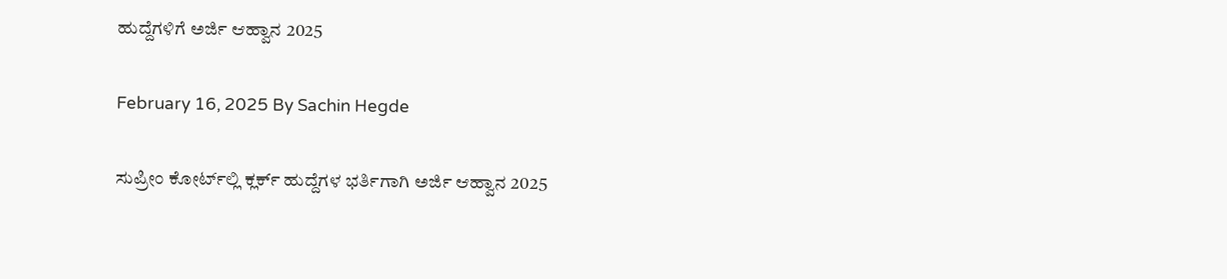ಹುದ್ದೆಗಳಿಗೆ ಅರ್ಜಿ ಆಹ್ವಾನ 2025

February 16, 2025 By Sachin Hegde

ಸುಪ್ರೀಂ ಕೋರ್ಟ್‌ಲ್ಲಿ ಕ್ಲರ್ಕ್ ಹುದ್ದೆಗಳ ಭರ್ತಿಗಾಗಿ ಅರ್ಜಿ ಆಹ್ವಾನ 2025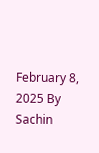February 8, 2025 By Sachin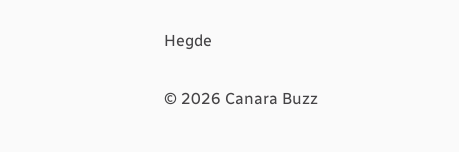Hegde

© 2026 Canara Buzz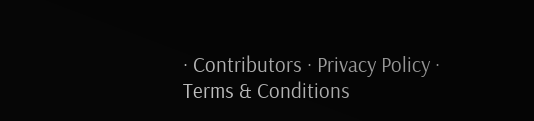· Contributors · Privacy Policy · Terms & Conditions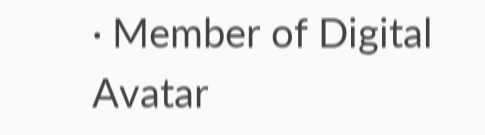· Member of Digital Avatar